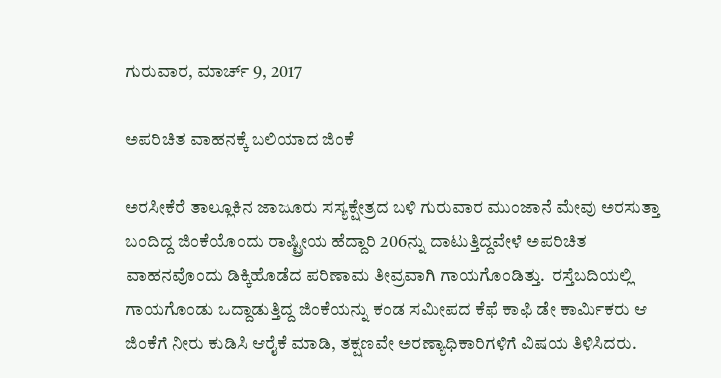ಗುರುವಾರ, ಮಾರ್ಚ್ 9, 2017

ಅಪರಿಚಿತ ವಾಹನಕ್ಕೆ ಬಲಿಯಾದ ಜಿಂಕೆ

ಅರಸೀಕೆರೆ ತಾಲ್ಲೂಕಿನ ಜಾಜೂರು ಸಸ್ಯಕ್ಷೇತ್ರದ ಬಳಿ ಗುರುವಾರ ಮುಂಜಾನೆ ಮೇವು ಅರಸುತ್ತಾ ಬಂದಿದ್ದ ಜಿಂಕೆಯೊಂದು ರಾಷ್ಟ್ರೀಯ ಹೆದ್ದಾರಿ 206ನ್ನು ದಾಟುತ್ತಿದ್ದವೇಳೆ ಅಪರಿಚಿತ ವಾಹನವೊಂದು ಡಿಕ್ಕಿಹೊಡೆದ ಪರಿಣಾಮ ತೀವ್ರವಾಗಿ ಗಾಯಗೊಂಡಿತ್ತು.  ರಸ್ತೆಬದಿಯಲ್ಲಿ ಗಾಯಗೊಂಡು ಒದ್ದಾಡುತ್ತಿದ್ದ ಜಿಂಕೆಯನ್ನು ಕಂಡ ಸಮೀಪದ ಕೆಫೆ ಕಾಫಿ ಡೇ ಕಾರ್ಮಿಕರು ಆ ಜಿಂಕೆಗೆ ನೀರು ಕುಡಿಸಿ ಆರೈಕೆ ಮಾಡಿ, ತಕ್ಷಣವೇ ಅರಣ್ಯಾಧಿಕಾರಿಗಳಿಗೆ ವಿಷಯ ತಿಳಿಸಿದರು.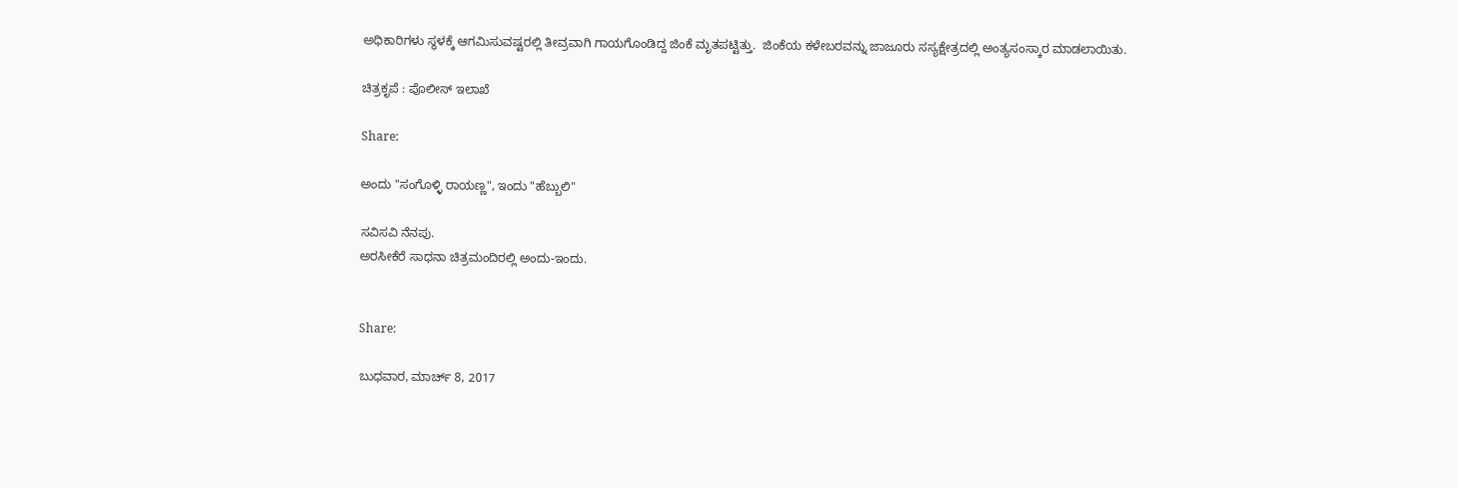ಅಧಿಕಾರಿಗಳು ಸ್ಥಳಕ್ಕೆ ಆಗಮಿಸುವಷ್ಟರಲ್ಲಿ ತೀವ್ರವಾಗಿ ಗಾಯಗೊಂಡಿದ್ದ ಜಿಂಕೆ ಮೃತಪಟ್ಟಿತ್ತು.  ಜಿಂಕೆಯ ಕಳೇಬರವನ್ನು ಜಾಜೂರು ಸಸ್ಯಕ್ಷೇತ್ರದಲ್ಲಿ ಅಂತ್ಯಸಂಸ್ಕಾರ ಮಾಡಲಾಯಿತು.

ಚಿತ್ರಕೃಪೆ : ಪೊಲೀಸ್ ಇಲಾಖೆ

Share:

ಅಂದು "ಸಂಗೊಳ್ಳಿ ರಾಯಣ್ಣ", ಇಂದು "ಹೆಬ್ಬುಲಿ"

ಸವಿಸವಿ ನೆನಪು.
ಅರಸೀಕೆರೆ ಸಾಧನಾ ಚಿತ್ರಮಂದಿರಲ್ಲಿ ಅಂದು-ಇಂದು.


Share:

ಬುಧವಾರ, ಮಾರ್ಚ್ 8, 2017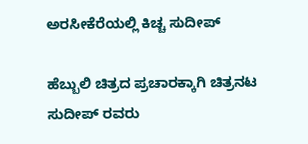ಅರಸೀಕೆರೆಯಲ್ಲಿ ಕಿಚ್ಚ ಸುದೀಪ್

ಹೆಬ್ಬುಲಿ ಚಿತ್ರದ ಪ್ರಚಾರಕ್ಕಾಗಿ ಚಿತ್ರನಟ ಸುದೀಪ್ ರವರು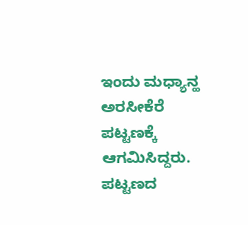ಇಂದು ಮಧ್ಯಾನ್ಹ ಅರಸೀಕೆರೆ ಪಟ್ಟಣಕ್ಕೆ ಆಗಮಿಸಿದ್ದರು.  ಪಟ್ಟಣದ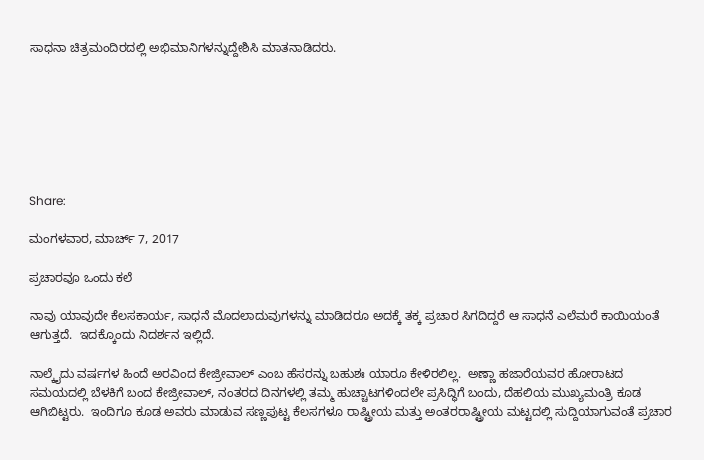ಸಾಧನಾ ಚಿತ್ರಮಂದಿರದಲ್ಲಿ ಅಭಿಮಾನಿಗಳನ್ನುದ್ದೇಶಿಸಿ ಮಾತನಾಡಿದರು.







Share:

ಮಂಗಳವಾರ, ಮಾರ್ಚ್ 7, 2017

ಪ್ರಚಾರವೂ ಒಂದು ಕಲೆ

ನಾವು ಯಾವುದೇ ಕೆಲಸಕಾರ್ಯ, ಸಾಧನೆ ಮೊದಲಾದುವುಗಳನ್ನು ಮಾಡಿದರೂ ಅದಕ್ಕೆ ತಕ್ಕ ಪ್ರಚಾರ ಸಿಗದಿದ್ದರೆ ಆ ಸಾಧನೆ ಎಲೆಮರೆ ಕಾಯಿಯಂತೆ ಆಗುತ್ತದೆ.  ಇದಕ್ಕೊಂದು ನಿದರ್ಶನ ಇಲ್ಲಿದೆ.

ನಾಲ್ಕೈದು ವರ್ಷಗಳ ಹಿಂದೆ ಅರವಿಂದ ಕೇಜ್ರೀವಾಲ್ ಎಂಬ ಹೆಸರನ್ನು ಬಹುಶಃ ಯಾರೂ ಕೇಳಿರಲಿಲ್ಲ.  ಅಣ್ಣಾ ಹಜಾರೆಯವರ ಹೋರಾಟದ ಸಮಯದಲ್ಲಿ ಬೆಳಕಿಗೆ ಬಂದ ಕೇಜ್ರೀವಾಲ್, ನಂತರದ ದಿನಗಳಲ್ಲಿ ತಮ್ಮ ಹುಚ್ಚಾಟಗಳಿಂದಲೇ ಪ್ರಸಿದ್ಧಿಗೆ ಬಂದು, ದೆಹಲಿಯ ಮುಖ್ಯಮಂತ್ರಿ ಕೂಡ ಆಗಿಬಿಟ್ಟರು.  ಇಂದಿಗೂ ಕೂಡ ಅವರು ಮಾಡುವ ಸಣ್ಣಪುಟ್ಟ ಕೆಲಸಗಳೂ ರಾಷ್ಟ್ರೀಯ ಮತ್ತು ಅಂತರರಾಷ್ಟ್ರೀಯ ಮಟ್ಟದಲ್ಲಿ ಸುದ್ದಿಯಾಗುವಂತೆ ಪ್ರಚಾರ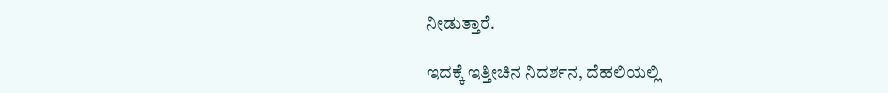ನೀಡುತ್ತಾರೆ.

ಇದಕ್ಕೆ ಇತ್ತೀಚಿನ ನಿದರ್ಶನ, ದೆಹಲಿಯಲ್ಲಿ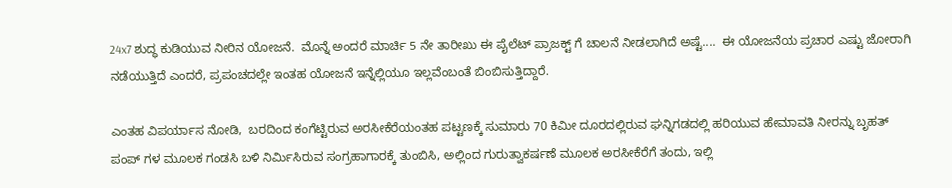24x7 ಶುದ್ಧ ಕುಡಿಯುವ ನೀರಿನ ಯೋಜನೆ.  ಮೊನ್ನೆ ಅಂದರೆ ಮಾರ್ಚಿ 5 ನೇ ತಾರೀಖು ಈ ಪೈಲೆಟ್ ಪ್ರಾಜಕ್ಟ್ ಗೆ ಚಾಲನೆ ನೀಡಲಾಗಿದೆ ಅಷ್ಟೆ....  ಈ ಯೋಜನೆಯ ಪ್ರಚಾರ ಎಷ್ಟು ಜೋರಾಗಿ ನಡೆಯುತ್ತಿದೆ ಎಂದರೆ, ಪ್ರಪಂಚದಲ್ಲೇ ಇಂತಹ ಯೋಜನೆ ಇನ್ನೆಲ್ಲಿಯೂ ಇಲ್ಲವೆಂಬಂತೆ ಬಿಂಬಿಸುತ್ತಿದ್ದಾರೆ.

ಎಂತಹ ವಿಪರ್ಯಾಸ ನೋಡಿ,  ಬರದಿಂದ ಕಂಗೆಟ್ಟಿರುವ ಅರಸೀಕೆರೆಯಂತಹ ಪಟ್ಟಣಕ್ಕೆ ಸುಮಾರು 70 ಕಿಮೀ ದೂರದಲ್ಲಿರುವ ಘನ್ನಿಗಡದಲ್ಲಿ ಹರಿಯುವ ಹೇಮಾವತಿ ನೀರನ್ನು ಬೃಹತ್ ಪಂಪ್ ಗಳ ಮೂಲಕ ಗಂಡಸಿ ಬಳಿ ನಿರ್ಮಿಸಿರುವ ಸಂಗ್ರಹಾಗಾರಕ್ಕೆ ತುಂಬಿಸಿ, ಅಲ್ಲಿಂದ ಗುರುತ್ವಾಕರ್ಷಣೆ ಮೂಲಕ ಅರಸೀಕೆರೆಗೆ ತಂದು, ಇಲ್ಲಿ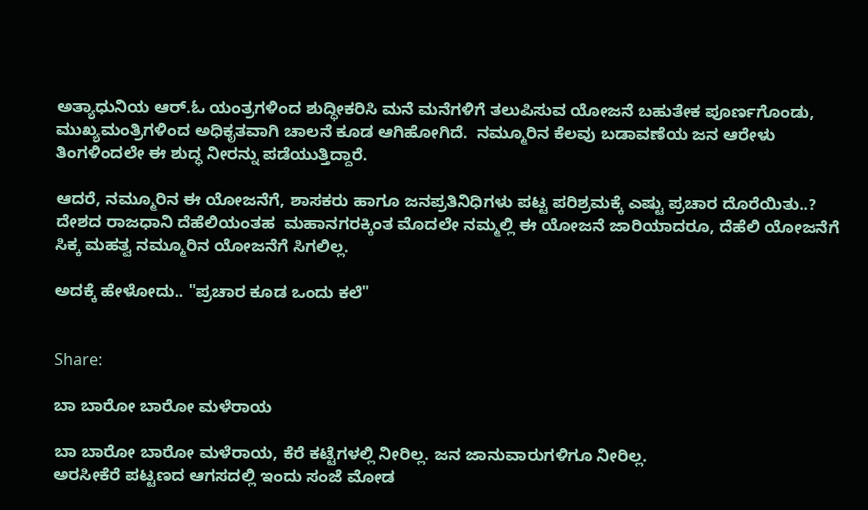ಅತ್ಯಾಧುನಿಯ ಆರ್.ಓ ಯಂತ್ರಗಳಿಂದ ಶುದ್ಧೀಕರಿಸಿ ಮನೆ ಮನೆಗಳಿಗೆ ತಲುಪಿಸುವ ಯೋಜನೆ ಬಹುತೇಕ ಪೂರ್ಣಗೊಂಡು, ಮುಖ್ಯಮಂತ್ರಿಗಳಿಂದ ಅಧಿಕೃತವಾಗಿ ಚಾಲನೆ ಕೂಡ ಆಗಿಹೋಗಿದೆ.  ನಮ್ಮೂರಿನ ಕೆಲವು ಬಡಾವಣೆಯ ಜನ ಆರೇಳು ತಿಂಗಳಿಂದಲೇ ಈ ಶುದ್ಧ ನೀರನ್ನು ಪಡೆಯುತ್ತಿದ್ದಾರೆ.

ಆದರೆ, ನಮ್ಮೂರಿನ ಈ ಯೋಜನೆಗೆ, ಶಾಸಕರು ಹಾಗೂ ಜನಪ್ರತಿನಿಧಿಗಳು ಪಟ್ಟ ಪರಿಶ್ರಮಕ್ಕೆ ಎಷ್ಟು ಪ್ರಚಾರ ದೊರೆಯಿತು..?   ದೇಶದ ರಾಜಧಾನಿ ದೆಹೆಲಿಯಂತಹ  ಮಹಾನಗರಕ್ಕಿಂತ ಮೊದಲೇ ನಮ್ಮಲ್ಲಿ ಈ ಯೋಜನೆ ಜಾರಿಯಾದರೂ, ದೆಹೆಲಿ ಯೋಜನೆಗೆ ಸಿಕ್ಕ ಮಹತ್ವ ನಮ್ಮೂರಿನ ಯೋಜನೆಗೆ ಸಿಗಲಿಲ್ಲ.

ಅದಕ್ಕೆ ಹೇಳೋದು.. "ಪ್ರಚಾರ ಕೂಡ ಒಂದು ಕಲೆ"


Share:

ಬಾ ಬಾರೋ ಬಾರೋ ಮಳೆರಾಯ

ಬಾ ಬಾರೋ ಬಾರೋ ಮಳೆರಾಯ, ಕೆರೆ ಕಟ್ಟೆಗಳಲ್ಲಿ ನೀರಿಲ್ಲ. ಜನ ಜಾನುವಾರುಗಳಿಗೂ ನೀರಿಲ್ಲ.
ಅರಸೀಕೆರೆ ಪಟ್ಟಣದ ಆಗಸದಲ್ಲಿ ಇಂದು ಸಂಜೆ ಮೋಡ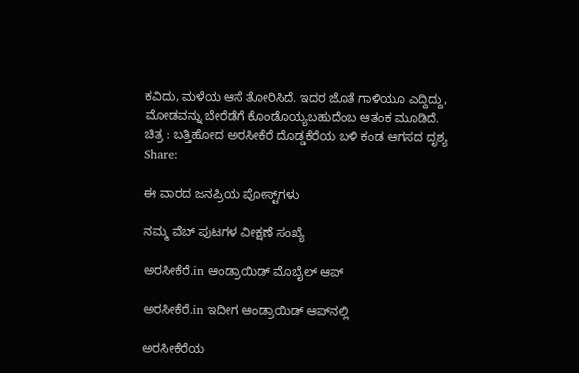ಕವಿದು, ಮಳೆಯ ಆಸೆ ತೋರಿಸಿದೆ. ಇದರ ಜೊತೆ ಗಾಳಿಯೂ ಎದ್ದಿದ್ದು, ಮೋಡವನ್ನು ಬೇರೆಡೆಗೆ ಕೊಂಡೊಯ್ಯಬಹುದೆಂಬ ಆತಂಕ ಮೂಡಿದೆ.
ಚಿತ್ರ : ಬತ್ತಿಹೋದ ಅರಸೀಕೆರೆ ದೊಡ್ಡಕೆರೆಯ ಬಳಿ ಕಂಡ ಆಗಸದ ದೃಶ್ಯ
Share:

ಈ ವಾರದ ಜನಪ್ರಿಯ ಪೋಸ್ಟ್‌ಗಳು

ನಮ್ಮ ವೆಬ್ ಪುಟಗಳ ವೀಕ್ಷಣೆ ಸಂಖ್ಯೆ

ಅರಸೀಕೆರೆ.in ಆಂಡ್ರಾಯಿಡ್ ಮೊಬೈಲ್ ಆಪ್

ಅರಸೀಕೆರೆ.in ಇದೀಗ ಆಂಡ್ರಾಯಿಡ್ ಆಪ್‌ನಲ್ಲಿ

ಅರಸೀಕೆರೆಯ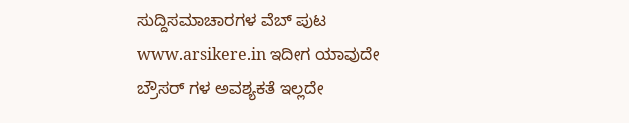ಸುದ್ದಿಸಮಾಚಾರಗಳ ವೆಬ್ ಪುಟ www.arsikere.in ಇದೀಗ ಯಾವುದೇ ಬ್ರೌಸರ್ ಗಳ ಅವಶ್ಯಕತೆ ಇಲ್ಲದೇ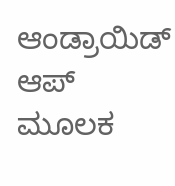ಆಂಡ್ರಾಯಿಡ್ ಆಪ್ ಮೂಲಕ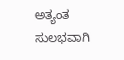ಅತ್ಯಂತ ಸುಲಭವಾಗಿ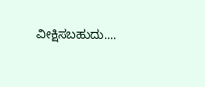ವೀಕ್ಷಿಸಬಹುದು....